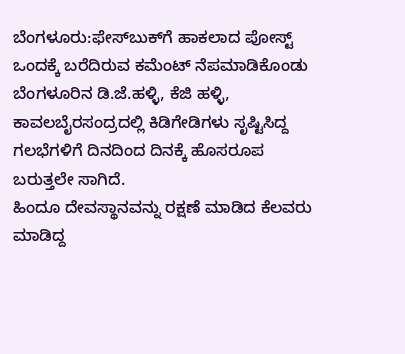ಬೆಂಗಳೂರು:ಫೇಸ್‌ಬುಕ್‌ಗೆ ಹಾಕಲಾದ ಪೋಸ್ಟ್‌ ಒಂದಕ್ಕೆ ಬರೆದಿರುವ ಕಮೆಂಟ್‌ ನೆಪಮಾಡಿಕೊಂಡು ಬೆಂಗಳೂರಿನ ಡಿ.ಜೆ.ಹಳ್ಳಿ, ಕೆಜಿ ಹಳ್ಳಿ, ಕಾವಲಬೈರಸಂದ್ರದಲ್ಲಿ ಕಿಡಿಗೇಡಿಗಳು ಸೃಷ್ಟಿಸಿದ್ದ ಗಲಭೆಗಳಿಗೆ ದಿನದಿಂದ ದಿನಕ್ಕೆ ಹೊಸರೂಪ ಬರುತ್ತಲೇ ಸಾಗಿದೆ.
ಹಿಂದೂ ದೇವಸ್ಥಾನವನ್ನು ರಕ್ಷಣೆ ಮಾಡಿದ ಕೆಲವರು ಮಾಡಿದ್ದ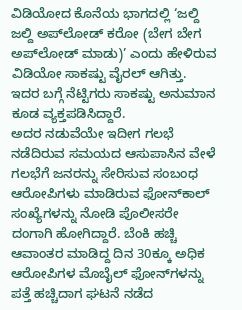ವಿಡಿಯೋದ ಕೊನೆಯ ಭಾಗದಲ್ಲಿ ‘ಜಲ್ದಿ ಜಲ್ದಿ ಅಪ್‌ಲೋಡ್‌ ಕರೋ (ಬೇಗ ಬೇಗ ಅಪ್‌ಲೋಡ್‌ ಮಾಡು)’ ಎಂದು ಹೇಳಿರುವ ವಿಡಿಯೋ ಸಾಕಷ್ಟು ವೈರಲ್‌ ಆಗಿತ್ತು. ಇದರ ಬಗ್ಗೆ ನೆಟ್ಟಿಗರು ಸಾಕಷ್ಟು ಅನುಮಾನ ಕೂಡ ವ್ಯಕ್ತಪಡಿಸಿದ್ದಾರೆ.
ಅದರ ನಡುವೆಯೇ ಇದೀಗ ಗಲಭೆ ನಡೆದಿರುವ ಸಮಯದ ಆಸುಪಾಸಿನ ವೇಳೆ ಗಲಭೆಗೆ ಜನರನ್ನು ಸೇರಿಸುವ ಸಂಬಂಧ ಆರೋಪಿಗಳು ಮಾಡಿರುವ ಫೋನ್‌ಕಾಲ್‌ ಸಂಖ್ಯೆಗಳನ್ನು ನೋಡಿ ಪೊಲೀಸರೇ ದಂಗಾಗಿ ಹೋಗಿದ್ದಾರೆ. ಬೆಂಕಿ ಹಚ್ಚಿ ಆವಾಂತರ ಮಾಡಿದ್ದ ದಿನ 30ಕ್ಕೂ ಅಧಿಕ ಆರೋಪಿಗಳ ಮೊಬೈಲ್‌ ಫೋನ್‌ಗಳನ್ನು ಪತ್ತೆ ಹಚ್ಚಿದಾಗ ಘಟನೆ ನಡೆದ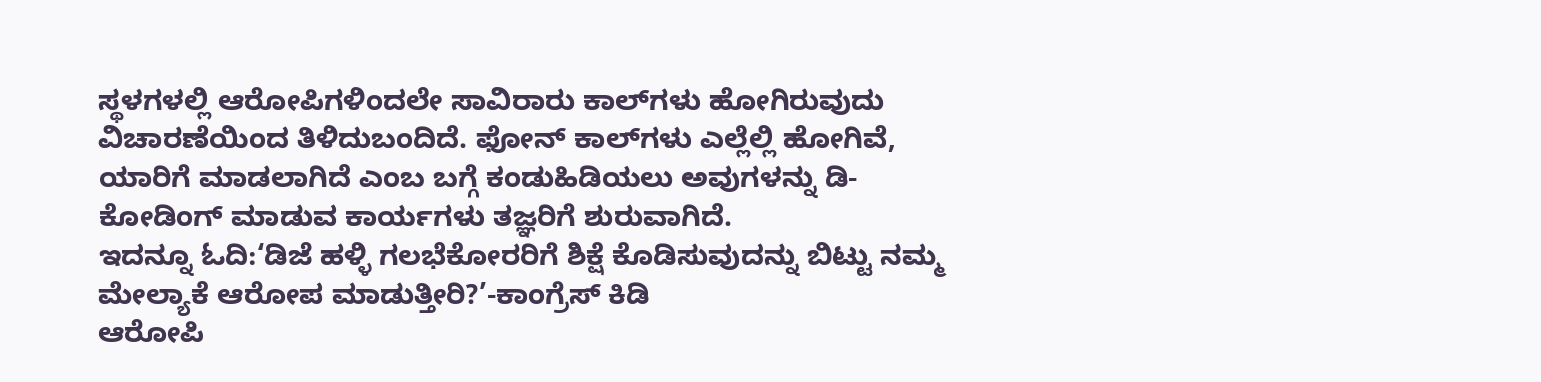ಸ್ಥಳಗಳಲ್ಲಿ ಆರೋಪಿಗಳಿಂದಲೇ ಸಾವಿರಾರು ಕಾಲ್‌ಗಳು ಹೋಗಿರುವುದು ವಿಚಾರಣೆಯಿಂದ ತಿಳಿದುಬಂದಿದೆ. ಫೋನ್‌ ಕಾಲ್‌ಗಳು ಎಲ್ಲೆಲ್ಲಿ ಹೋಗಿವೆ, ಯಾರಿಗೆ ಮಾಡಲಾಗಿದೆ ಎಂಬ ಬಗ್ಗೆ ಕಂಡುಹಿಡಿಯಲು ಅವುಗಳನ್ನು ಡಿ-ಕೋಡಿಂಗ್‌ ಮಾಡುವ ಕಾರ್ಯಗಳು ತಜ್ಞರಿಗೆ ಶುರುವಾಗಿದೆ.
ಇದನ್ನೂ ಓದಿ:‘ಡಿಜೆ ಹಳ್ಳಿ ಗಲಭೆಕೋರರಿಗೆ ಶಿಕ್ಷೆ ಕೊಡಿಸುವುದನ್ನು ಬಿಟ್ಟು ನಮ್ಮ ಮೇಲ್ಯಾಕೆ ಆರೋಪ ಮಾಡುತ್ತೀರಿ?’-ಕಾಂಗ್ರೆಸ್ ಕಿಡಿ
ಆರೋಪಿ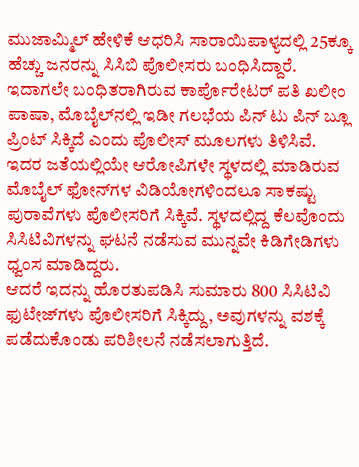ಮುಜಾಮ್ಮಿಲ್ ಹೇಳಿಕೆ ಆಧರಿಸಿ ಸಾರಾಯಿಪಾಳ್ಯದಲ್ಲಿ 25ಕ್ಕೂ ಹೆಚ್ಚು ಜನರನ್ನು ಸಿಸಿಬಿ ಪೊಲೀಸರು ಬಂಧಿಸಿದ್ದಾರೆ. ಇದಾಗಲೇ ಬಂಧಿತರಾಗಿರುವ ಕಾರ್ಪೊರೇಟರ್ ಪತಿ ಖಲೀಂ ಪಾಷಾ, ಮೊಬೈಲ್‍ನಲ್ಲಿ ಇಡೀ ಗಲಭೆಯ ಪಿನ್ ಟು ಪಿನ್ ಬ್ಲೂ ಪ್ರಿಂಟ್ ಸಿಕ್ಕಿದೆ ಎಂದು ಪೊಲೀಸ್ ಮೂಲಗಳು ತಿಳಿಸಿವೆ.
ಇದರ ಜತೆಯಲ್ಲಿಯೇ ಆರೋಪಿಗಳೇ ಸ್ಥಳದಲ್ಲಿ ಮಾಡಿರುವ ಮೊಬೈಲ್‌ ಫೋನ್‌ಗಳ ವಿಡಿಯೋಗಳಿಂದಲೂ ಸಾಕಷ್ಟು ಪುರಾವೆಗಳು ಪೊಲೀಸರಿಗೆ ಸಿಕ್ಕಿವೆ. ಸ್ಥಳದಲ್ಲಿದ್ದ ಕೆಲವೊಂದು ಸಿಸಿಟಿವಿಗಳನ್ನು ಘಟನೆ ನಡೆಸುವ ಮುನ್ನವೇ ಕಿಡಿಗೇಡಿಗಳು ಧ್ವಂಸ ಮಾಡಿದ್ದರು.
ಆದರೆ ಇದನ್ನು ಹೊರತುಪಡಿಸಿ ಸುಮಾರು 800 ಸಿಸಿಟಿವಿ ಫುಟೇಜ್‌ಗಳು ಪೊಲೀಸರಿಗೆ ಸಿಕ್ಕಿದ್ದು, ಅವುಗಳನ್ನು ವಶಕ್ಕೆ ಪಡೆದುಕೊಂಡು ಪರಿಶೀಲನೆ ನಡೆಸಲಾಗುತ್ತಿದೆ.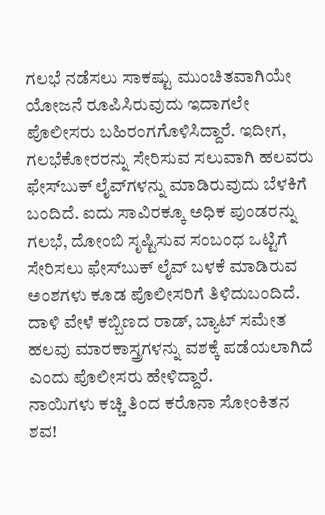ಗಲಭೆ ನಡೆಸಲು ಸಾಕಷ್ಟು ಮುಂಚಿತವಾಗಿಯೇ ಯೋಜನೆ ರೂಪಿಸಿರುವುದು ಇದಾಗಲೇ ಪೊಲೀಸರು ಬಹಿರಂಗಗೊಳಿಸಿದ್ದಾರೆ. ಇದೀಗ, ಗಲಭೆಕೋರರನ್ನು ಸೇರಿಸುವ ಸಲುವಾಗಿ ಹಲವರು ಫೇಸ್‌ಬುಕ್‌ ಲೈವ್‌ಗಳನ್ನು ಮಾಡಿರುವುದು ಬೆಳಕಿಗೆ ಬಂದಿದೆ. ಐದು ಸಾವಿರಕ್ಕೂ ಅಧಿಕ ಪುಂಡರನ್ನು ಗಲಭೆ, ದೋಂಬಿ ಸೃಷ್ಟಿಸುವ ಸಂಬಂಧ ಒಟ್ಟಿಗೆ ಸೇರಿಸಲು ಫೇಸ್‌ಬುಕ್‌ ಲೈವ್‌ ಬಳಕೆ ಮಾಡಿರುವ ಅಂಶಗಳು ಕೂಡ ಪೊಲೀಸರಿಗೆ ತಿಳಿದುಬಂದಿದೆ.
ದಾಳಿ ವೇಳೆ ಕಬ್ಬಿಣದ ರಾಡ್, ಬ್ಯಾಟ್ ಸಮೇತ ಹಲವು ಮಾರಕಾಸ್ತ್ರಗಳನ್ನು ವಶಕ್ಕೆ ಪಡೆಯಲಾಗಿದೆ ಎಂದು ಪೊಲೀಸರು ಹೇಳಿದ್ದಾರೆ.
ನಾಯಿಗಳು ಕಚ್ಚಿ ತಿಂದ ಕರೊನಾ ಸೋಂಕಿತನ ಶವ!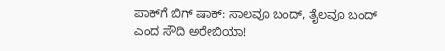ಪಾಕ್‌ಗೆ ಬಿಗ್‌ ಷಾಕ್‌: ಸಾಲವೂ ಬಂದ್‌, ತೈಲವೂ ಬಂದ್‌ ಎಂದ ಸೌದಿ ಅರೇಬಿಯಾ!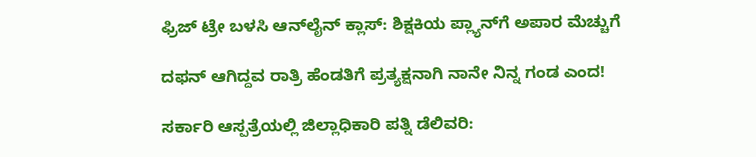ಫ್ರಿಜ್‌ ಟ್ರೇ ಬಳಸಿ ಆನ್‌ಲೈನ್‌ ಕ್ಲಾಸ್‌: ಶಿಕ್ಷಕಿಯ ಪ್ಲ್ಯಾನ್‌ಗೆ ಅಪಾರ ಮೆಚ್ಚುಗೆ

ದಫನ್‌ ಆಗಿದ್ದವ ರಾತ್ರಿ ಹೆಂಡತಿಗೆ ಪ್ರತ್ಯಕ್ಷನಾಗಿ ನಾನೇ ನಿನ್ನ ಗಂಡ ಎಂದ!

ಸರ್ಕಾರಿ ಆಸ್ಪತ್ರೆಯಲ್ಲಿ ಜಿಲ್ಲಾಧಿಕಾರಿ ಪತ್ನಿ ಡೆಲಿವರಿ: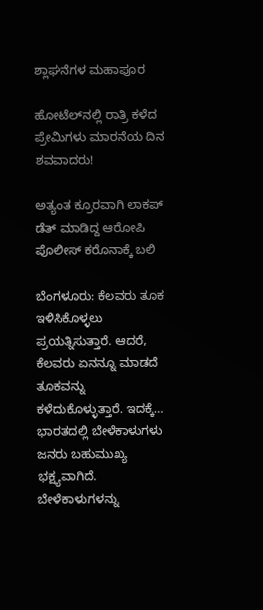ಶ್ಲಾಘನೆಗಳ ಮಹಾಪೂರ

ಹೋಟೆಲ್‌ನಲ್ಲಿ ರಾತ್ರಿ ಕಳೆದ ಪ್ರೇಮಿಗಳು ಮಾರನೆಯ ದಿನ ಶವವಾದರು!

ಅತ್ಯಂತ ಕ್ರೂರವಾಗಿ ಲಾಕಪ್‌ ಡೆತ್‌ ಮಾಡಿದ್ದ ಆರೋಪಿ ಪೊಲೀಸ್‌ ಕರೊನಾಕ್ಕೆ ಬಲಿ

ಬೆಂಗಳೂರು: ಕೆಲವರು ತೂಕ ಇಳಿಸಿಕೊಳ್ಳಲು ಪ್ರಯತ್ನಿಸುತ್ತಾರೆ. ಆದರೆ, ಕೆಲವರು ಏನನ್ನೂ ಮಾಡದೆ ತೂಕವನ್ನು ಕಳೆದುಕೊಳ್ಳುತ್ತಾರೆ. ಇದಕ್ಕೆ…
ಭಾರತದಲ್ಲಿ ಬೇಳೆಕಾಳುಗಳು ಜನರು ಬಹುಮುಖ್ಯ ಭಕ್ಷ್ಯವಾಗಿದೆ. ಬೇಳೆಕಾಳುಗಳನ್ನು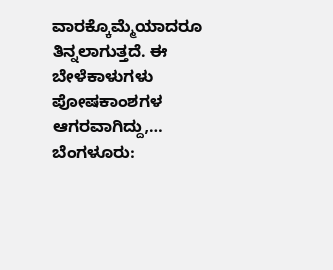ವಾರಕ್ಕೊಮ್ಮೆಯಾದರೂ ತಿನ್ನಲಾಗುತ್ತದೆ. ಈ ಬೇಳೆಕಾಳುಗಳು ಪೋಷಕಾಂಶಗಳ ಆಗರವಾಗಿದ್ದು,…
ಬೆಂಗಳೂರು: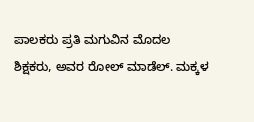ಪಾಲಕರು ಪ್ರತಿ ಮಗುವಿನ ಮೊದಲ ಶಿಕ್ಷಕರು, ಅವರ ರೋಲ್ ಮಾಡೆಲ್. ಮಕ್ಕಳ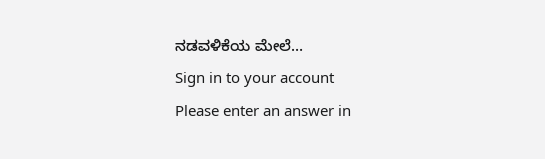ನಡವಳಿಕೆಯ ಮೇಲೆ…
Sign in to your account
Please enter an answer in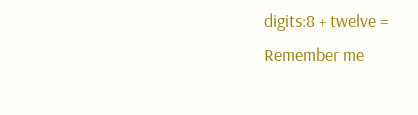digits:8 + twelve =
Remember me